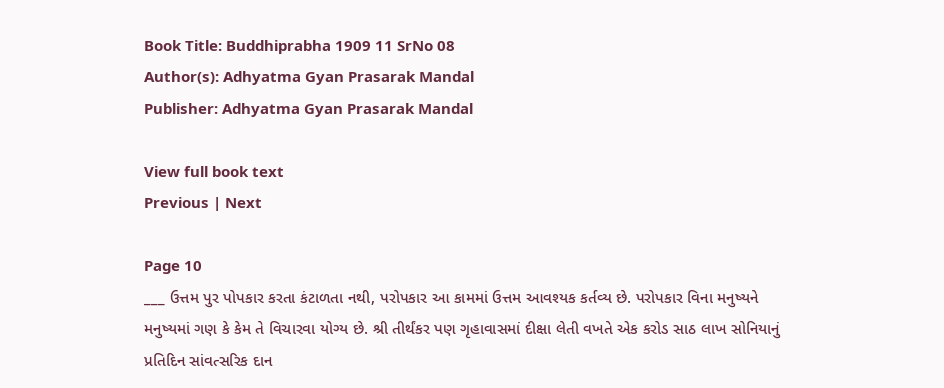Book Title: Buddhiprabha 1909 11 SrNo 08
Author(s): Adhyatma Gyan Prasarak Mandal
Publisher: Adhyatma Gyan Prasarak Mandal

View full book text
Previous | Next

Page 10
___ ઉત્તમ પુર પોપકાર કરતા કંટાળતા નથી, પરોપકાર આ કામમાં ઉત્તમ આવશ્યક કર્તવ્ય છે. પરોપકાર વિના મનુષ્યને મનુષ્યમાં ગણ કે કેમ તે વિચારવા યોગ્ય છે. શ્રી તીર્થંકર પણ ગૃહાવાસમાં દીક્ષા લેતી વખતે એક કરોડ સાઠ લાખ સોનિયાનું પ્રતિદિન સાંવત્સરિક દાન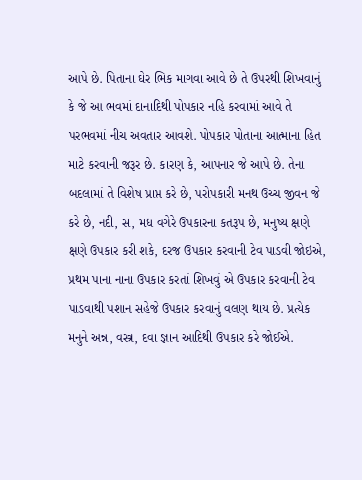આપે છે. પિતાના ઘેર ભિક માગવા આવે છે તે ઉપરથી શિખવાનું કે જે આ ભવમાં દાનાદિથી પોપકાર નહિ કરવામાં આવે તે પરભવમાં નીચ અવતાર આવશે. પોપકાર પોતાના આત્માના હિત માટે કરવાની જરૂર છે. કારણ કે, આપનાર જે આપે છે. તેના બદલામાં તે વિશેષ પ્રાપ્ત કરે છે, પરોપકારી મનથ ઉચ્ચ જીવન જે કરે છે, નદી, સ, મધ વગેરે ઉપકારના કતરૂપ છે, મનુષ્ય ક્ષણે ક્ષણે ઉપકાર કરી શકે, દરજ ઉપકાર કરવાની ટેવ પાડવી જોઇએ, પ્રથમ પાના નાના ઉપકાર કરતાં શિખવું એ ઉપકાર કરવાની ટેવ પાડવાથી પશાન સહેજે ઉપકાર કરવાનું વલણ થાય છે. પ્રત્યેક મનુને અન્ન, વસ્ત્ર, દવા જ્ઞાન આદિથી ઉપકાર કરે જોઈએ.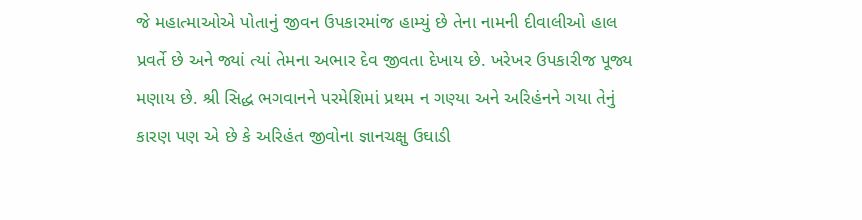જે મહાત્માઓએ પોતાનું જીવન ઉપકારમાંજ હામ્યું છે તેના નામની દીવાલીઓ હાલ પ્રવર્તે છે અને જ્યાં ત્યાં તેમના અભાર દેવ જીવતા દેખાય છે. ખરેખર ઉપકારીજ પૂજ્ય મણાય છે. શ્રી સિદ્ધ ભગવાનને પરમેશિમાં પ્રથમ ન ગણ્યા અને અરિહંનને ગયા તેનું કારણ પણ એ છે કે અરિહંત જીવોના જ્ઞાનચક્ષુ ઉઘાડી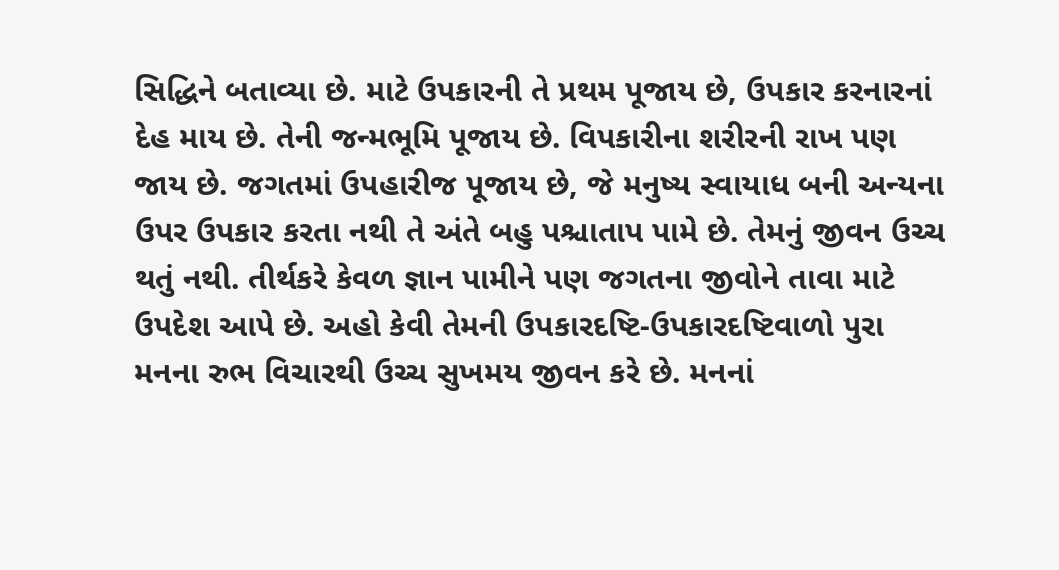સિદ્ધિને બતાવ્યા છે. માટે ઉપકારની તે પ્રથમ પૂજાય છે, ઉપકાર કરનારનાં દેહ માય છે. તેની જન્મભૂમિ પૂજાય છે. વિપકારીના શરીરની રાખ પણ જાય છે. જગતમાં ઉપહારીજ પૂજાય છે, જે મનુષ્ય સ્વાયાધ બની અન્યના ઉપર ઉપકાર કરતા નથી તે અંતે બહુ પશ્ચાતાપ પામે છે. તેમનું જીવન ઉચ્ચ થતું નથી. તીર્થકરે કેવળ જ્ઞાન પામીને પણ જગતના જીવોને તાવા માટે ઉપદેશ આપે છે. અહો કેવી તેમની ઉપકારદષ્ટિ-ઉપકારદષ્ટિવાળો પુરા મનના રુભ વિચારથી ઉચ્ચ સુખમય જીવન કરે છે. મનનાં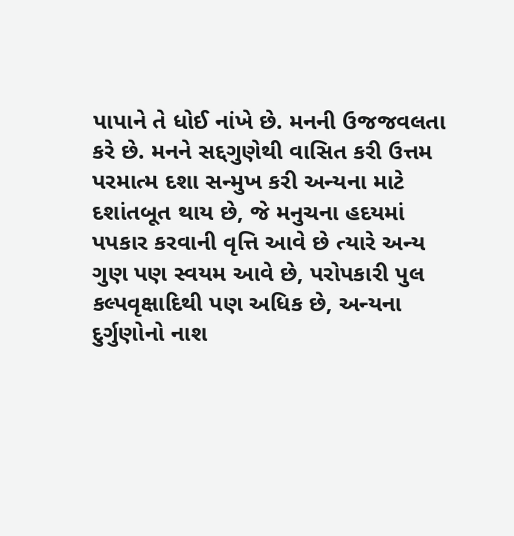પાપાને તે ધોઈ નાંખે છે. મનની ઉજજવલતા કરે છે. મનને સદ્દગુણેથી વાસિત કરી ઉત્તમ પરમાત્મ દશા સન્મુખ કરી અન્યના માટે દશાંતબૂત થાય છે, જે મનુચના હદયમાં પપકાર કરવાની વૃત્તિ આવે છે ત્યારે અન્ય ગુણ પણ સ્વયમ આવે છે, પરોપકારી પુલ કલ્પવૃક્ષાદિથી પણ અધિક છે, અન્યના દુર્ગુણોનો નાશ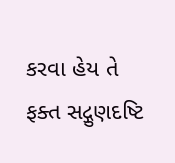કરવા હેય તે ફક્ત સદ્ગુણદષ્ટિ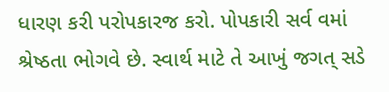ધારણ કરી પરોપકારજ કરો. પોપકારી સર્વ વમાં શ્રેષ્ઠતા ભોગવે છે. સ્વાર્થ માટે તે આખું જગત્ સડે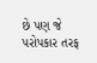છે પણ જે પરોપકાર તરફ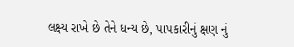લક્ષ્ય રાખે છે તેને ધન્ય છે, પાપકારીનું ક્ષણ નું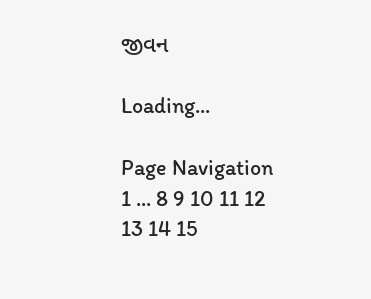જીવન

Loading...

Page Navigation
1 ... 8 9 10 11 12 13 14 15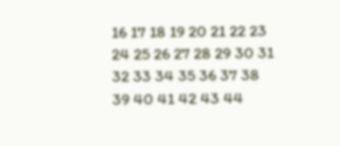16 17 18 19 20 21 22 23 24 25 26 27 28 29 30 31 32 33 34 35 36 37 38 39 40 41 42 43 44